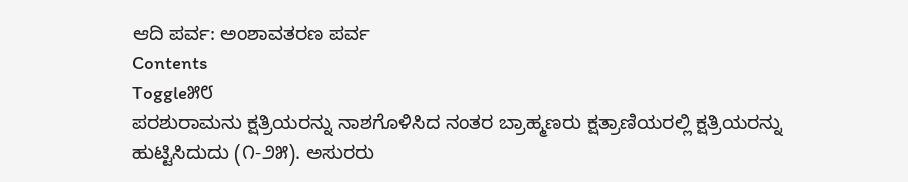ಆದಿ ಪರ್ವ: ಅಂಶಾವತರಣ ಪರ್ವ
Contents
Toggle೫೮
ಪರಶುರಾಮನು ಕ್ಷತ್ರಿಯರನ್ನು ನಾಶಗೊಳಿಸಿದ ನಂತರ ಬ್ರಾಹ್ಮಣರು ಕ್ಷತ್ರಾಣಿಯರಲ್ಲಿ ಕ್ಷತ್ರಿಯರನ್ನು ಹುಟ್ಟಿಸಿದುದು (೧-೨೫). ಅಸುರರು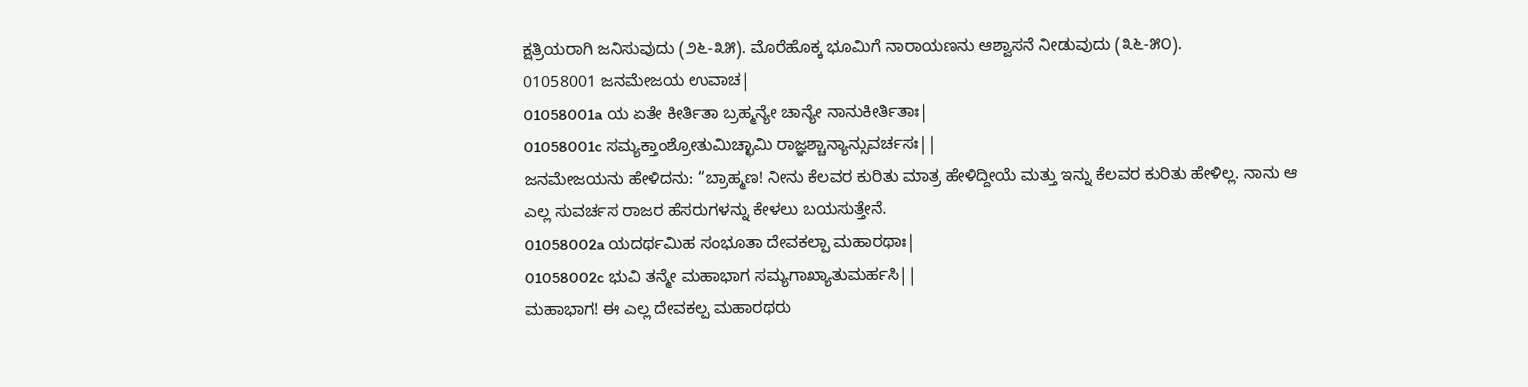ಕ್ಷತ್ರಿಯರಾಗಿ ಜನಿಸುವುದು (೨೬-೩೫). ಮೊರೆಹೊಕ್ಕ ಭೂಮಿಗೆ ನಾರಾಯಣನು ಆಶ್ವಾಸನೆ ನೀಡುವುದು (೩೬-೫೦).
01058001 ಜನಮೇಜಯ ಉವಾಚ|
01058001a ಯ ಏತೇ ಕೀರ್ತಿತಾ ಬ್ರಹ್ಮನ್ಯೇ ಚಾನ್ಯೇ ನಾನುಕೀರ್ತಿತಾಃ|
01058001c ಸಮ್ಯಕ್ತಾಂಶ್ರೋತುಮಿಚ್ಛಾಮಿ ರಾಜ್ಞಶ್ಚಾನ್ಯಾನ್ಸುವರ್ಚಸಃ||
ಜನಮೇಜಯನು ಹೇಳಿದನು: “ಬ್ರಾಹ್ಮಣ! ನೀನು ಕೆಲವರ ಕುರಿತು ಮಾತ್ರ ಹೇಳಿದ್ದೀಯೆ ಮತ್ತು ಇನ್ನು ಕೆಲವರ ಕುರಿತು ಹೇಳಿಲ್ಲ. ನಾನು ಆ ಎಲ್ಲ ಸುವರ್ಚಸ ರಾಜರ ಹೆಸರುಗಳನ್ನು ಕೇಳಲು ಬಯಸುತ್ತೇನೆ.
01058002a ಯದರ್ಥಮಿಹ ಸಂಭೂತಾ ದೇವಕಲ್ಪಾ ಮಹಾರಥಾಃ|
01058002c ಭುವಿ ತನ್ಮೇ ಮಹಾಭಾಗ ಸಮ್ಯಗಾಖ್ಯಾತುಮರ್ಹಸಿ||
ಮಹಾಭಾಗ! ಈ ಎಲ್ಲ ದೇವಕಲ್ಪ ಮಹಾರಥರು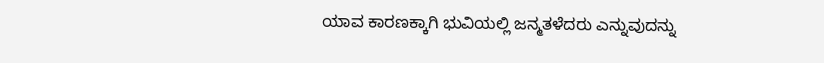ಯಾವ ಕಾರಣಕ್ಕಾಗಿ ಭುವಿಯಲ್ಲಿ ಜನ್ಮತಳೆದರು ಎನ್ನುವುದನ್ನು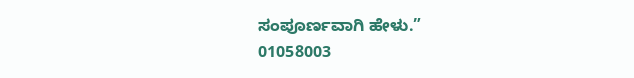ಸಂಪೂರ್ಣವಾಗಿ ಹೇಳು.”
01058003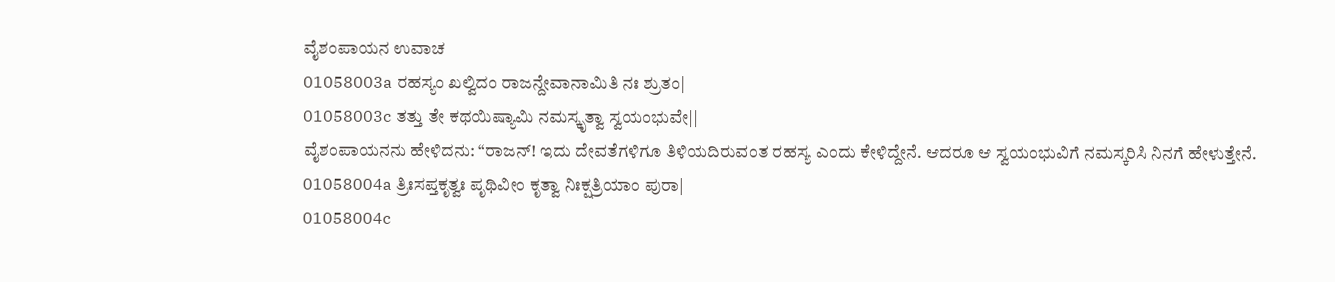ವೈಶಂಪಾಯನ ಉವಾಚ
01058003a ರಹಸ್ಯಂ ಖಲ್ವಿದಂ ರಾಜನ್ದೇವಾನಾಮಿತಿ ನಃ ಶ್ರುತಂ|
01058003c ತತ್ತು ತೇ ಕಥಯಿಷ್ಯಾಮಿ ನಮಸ್ಕೃತ್ವಾ ಸ್ವಯಂಭುವೇ||
ವೈಶಂಪಾಯನನು ಹೇಳಿದನು: “ರಾಜನ್! ಇದು ದೇವತೆಗಳಿಗೂ ತಿಳಿಯದಿರುವಂತ ರಹಸ್ಯ ಎಂದು ಕೇಳಿದ್ದೇನೆ. ಆದರೂ ಆ ಸ್ವಯಂಭುವಿಗೆ ನಮಸ್ಕರಿಸಿ ನಿನಗೆ ಹೇಳುತ್ತೇನೆ.
01058004a ತ್ರಿಃಸಪ್ತಕೃತ್ವಃ ಪೃಥಿವೀಂ ಕೃತ್ವಾ ನಿಃಕ್ಷತ್ರಿಯಾಂ ಪುರಾ|
01058004c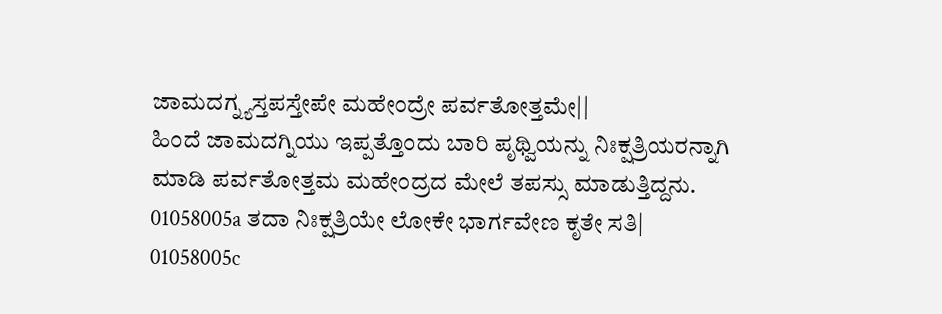ಜಾಮದಗ್ನ್ಯಸ್ತಪಸ್ತೇಪೇ ಮಹೇಂದ್ರೇ ಪರ್ವತೋತ್ತಮೇ||
ಹಿಂದೆ ಜಾಮದಗ್ನಿಯು ಇಪ್ಪತ್ತೊಂದು ಬಾರಿ ಪೃಥ್ವಿಯನ್ನು ನಿಃಕ್ಷತ್ರಿಯರನ್ನಾಗಿ ಮಾಡಿ ಪರ್ವತೋತ್ತಮ ಮಹೇಂದ್ರದ ಮೇಲೆ ತಪಸ್ಸು ಮಾಡುತ್ತಿದ್ದನು.
01058005a ತದಾ ನಿಃಕ್ಷತ್ರಿಯೇ ಲೋಕೇ ಭಾರ್ಗವೇಣ ಕೃತೇ ಸತಿ|
01058005c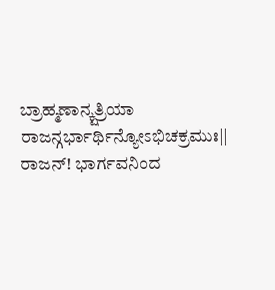ಬ್ರಾಹ್ಮಣಾನ್ಕ್ಷತ್ರಿಯಾ ರಾಜನ್ಗರ್ಭಾರ್ಥಿನ್ಯೋಽಭಿಚಕ್ರಮುಃ||
ರಾಜನ್! ಭಾರ್ಗವನಿಂದ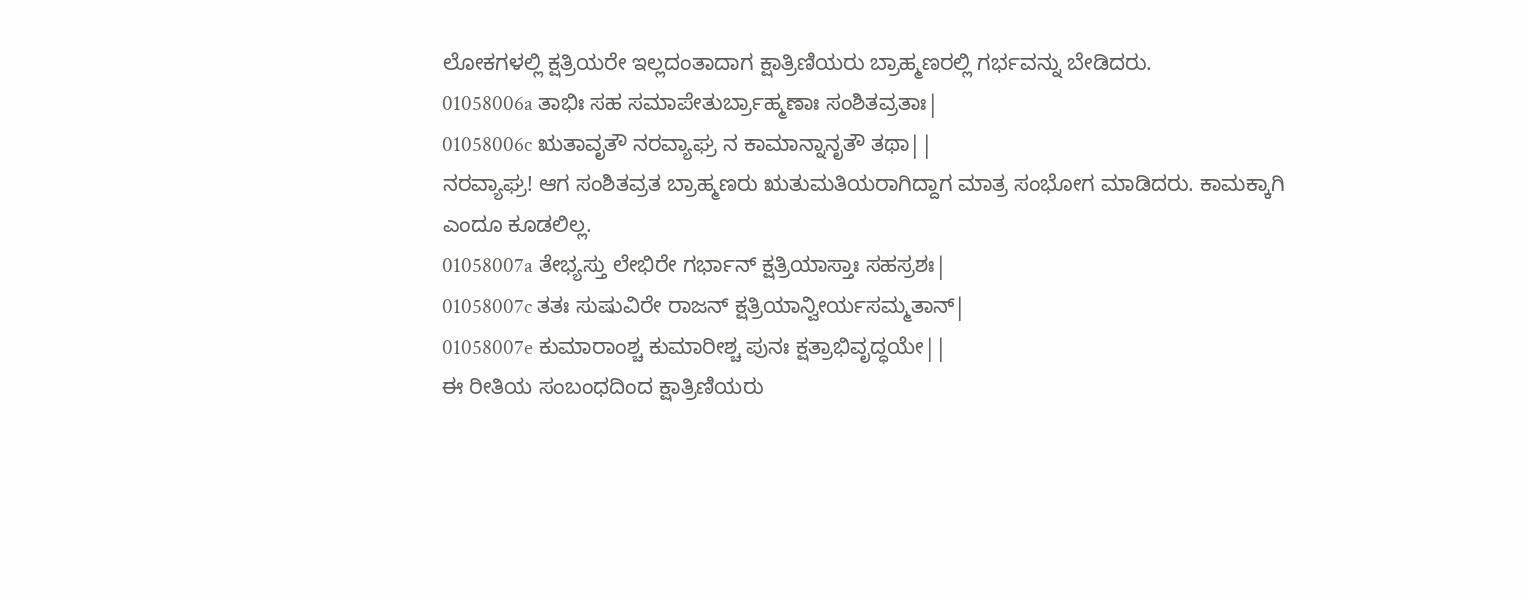ಲೋಕಗಳಲ್ಲಿ ಕ್ಷತ್ರಿಯರೇ ಇಲ್ಲದಂತಾದಾಗ ಕ್ಷಾತ್ರಿಣಿಯರು ಬ್ರಾಹ್ಮಣರಲ್ಲಿ ಗರ್ಭವನ್ನು ಬೇಡಿದರು.
01058006a ತಾಭಿಃ ಸಹ ಸಮಾಪೇತುರ್ಬ್ರಾಹ್ಮಣಾಃ ಸಂಶಿತವ್ರತಾಃ|
01058006c ಋತಾವೃತೌ ನರವ್ಯಾಘ್ರ ನ ಕಾಮಾನ್ನಾನೃತೌ ತಥಾ||
ನರವ್ಯಾಘ್ರ! ಆಗ ಸಂಶಿತವ್ರತ ಬ್ರಾಹ್ಮಣರು ಋತುಮತಿಯರಾಗಿದ್ದಾಗ ಮಾತ್ರ ಸಂಭೋಗ ಮಾಡಿದರು. ಕಾಮಕ್ಕಾಗಿ ಎಂದೂ ಕೂಡಲಿಲ್ಲ.
01058007a ತೇಭ್ಯಸ್ತು ಲೇಭಿರೇ ಗರ್ಭಾನ್ ಕ್ಷತ್ರಿಯಾಸ್ತಾಃ ಸಹಸ್ರಶಃ|
01058007c ತತಃ ಸುಷುವಿರೇ ರಾಜನ್ ಕ್ಷತ್ರಿಯಾನ್ವೀರ್ಯಸಮ್ಮತಾನ್|
01058007e ಕುಮಾರಾಂಶ್ಚ ಕುಮಾರೀಶ್ಚ ಪುನಃ ಕ್ಷತ್ರಾಭಿವೃದ್ಧಯೇ||
ಈ ರೀತಿಯ ಸಂಬಂಧದಿಂದ ಕ್ಷಾತ್ರಿಣಿಯರು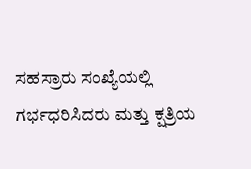ಸಹಸ್ರಾರು ಸಂಖ್ಯೆಯಲ್ಲಿ ಗರ್ಭಧರಿಸಿದರು ಮತ್ತು ಕ್ಷತ್ರಿಯ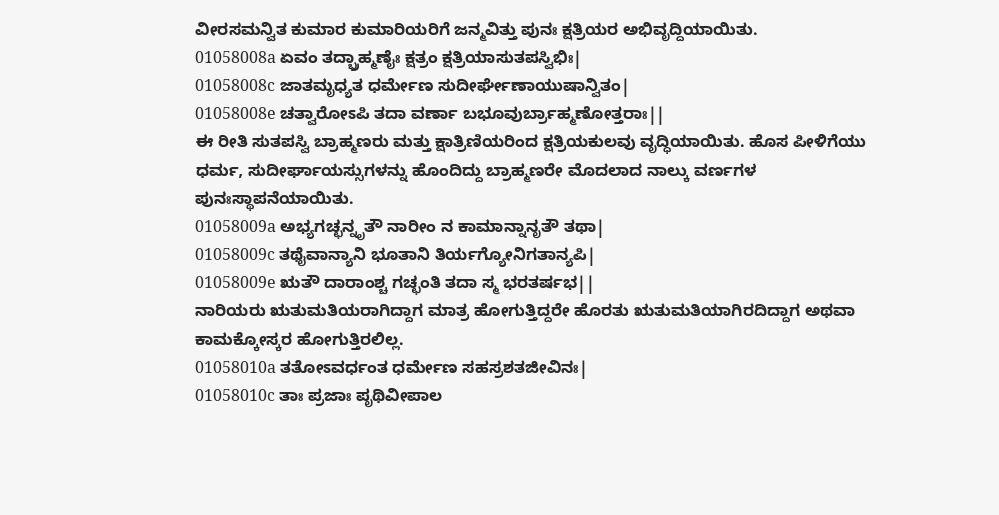ವೀರಸಮನ್ವಿತ ಕುಮಾರ ಕುಮಾರಿಯರಿಗೆ ಜನ್ಮವಿತ್ತು ಪುನಃ ಕ್ಷತ್ರಿಯರ ಅಭಿವೃದ್ದಿಯಾಯಿತು.
01058008a ಏವಂ ತದ್ಬ್ರಾಹ್ಮಣೈಃ ಕ್ಷತ್ರಂ ಕ್ಷತ್ರಿಯಾಸುತಪಸ್ವಿಭಿಃ|
01058008c ಜಾತಮೃಧ್ಯತ ಧರ್ಮೇಣ ಸುದೀರ್ಘೇಣಾಯುಷಾನ್ವಿತಂ|
01058008e ಚತ್ವಾರೋಽಪಿ ತದಾ ವರ್ಣಾ ಬಭೂವುರ್ಬ್ರಾಹ್ಮಣೋತ್ತರಾಃ||
ಈ ರೀತಿ ಸುತಪಸ್ವಿ ಬ್ರಾಹ್ಮಣರು ಮತ್ತು ಕ್ಷಾತ್ರಿಣಿಯರಿಂದ ಕ್ಷತ್ರಿಯಕುಲವು ವೃದ್ಧಿಯಾಯಿತು. ಹೊಸ ಪೀಳಿಗೆಯು ಧರ್ಮ, ಸುದೀರ್ಘಾಯಸ್ಸುಗಳನ್ನು ಹೊಂದಿದ್ದು ಬ್ರಾಹ್ಮಣರೇ ಮೊದಲಾದ ನಾಲ್ಕು ವರ್ಣಗಳ ಪುನಃಸ್ಥಾಪನೆಯಾಯಿತು.
01058009a ಅಭ್ಯಗಚ್ಛನ್ನೃತೌ ನಾರೀಂ ನ ಕಾಮಾನ್ನಾನೃತೌ ತಥಾ|
01058009c ತಥೈವಾನ್ಯಾನಿ ಭೂತಾನಿ ತಿರ್ಯಗ್ಯೋನಿಗತಾನ್ಯಪಿ|
01058009e ಋತೌ ದಾರಾಂಶ್ಚ ಗಚ್ಛಂತಿ ತದಾ ಸ್ಮ ಭರತರ್ಷಭ||
ನಾರಿಯರು ಋತುಮತಿಯರಾಗಿದ್ದಾಗ ಮಾತ್ರ ಹೋಗುತ್ತಿದ್ದರೇ ಹೊರತು ಋತುಮತಿಯಾಗಿರದಿದ್ದಾಗ ಅಥವಾ ಕಾಮಕ್ಕೋಸ್ಕರ ಹೋಗುತ್ತಿರಲಿಲ್ಲ.
01058010a ತತೋಽವರ್ಧಂತ ಧರ್ಮೇಣ ಸಹಸ್ರಶತಜೀವಿನಃ|
01058010c ತಾಃ ಪ್ರಜಾಃ ಪೃಥಿವೀಪಾಲ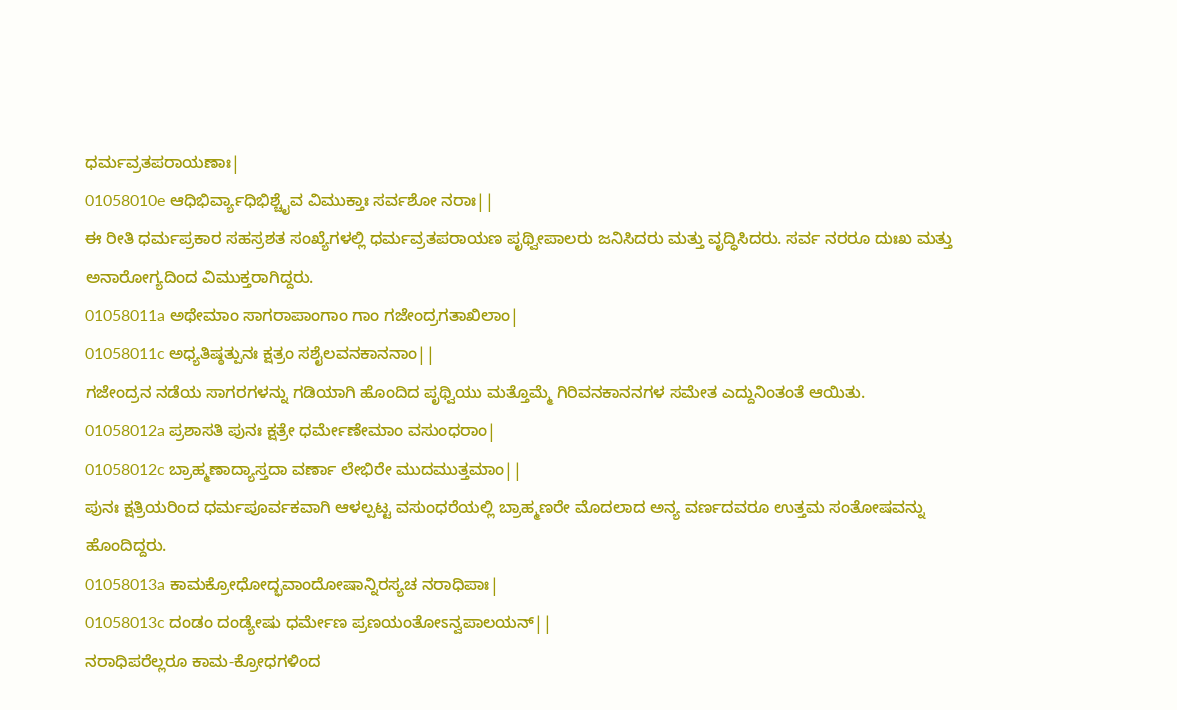ಧರ್ಮವ್ರತಪರಾಯಣಾಃ|
01058010e ಆಧಿಭಿರ್ವ್ಯಾಧಿಭಿಶ್ಚೈವ ವಿಮುಕ್ತಾಃ ಸರ್ವಶೋ ನರಾಃ||
ಈ ರೀತಿ ಧರ್ಮಪ್ರಕಾರ ಸಹಸ್ರಶತ ಸಂಖ್ಯೆಗಳಲ್ಲಿ ಧರ್ಮವ್ರತಪರಾಯಣ ಪೃಥ್ವೀಪಾಲರು ಜನಿಸಿದರು ಮತ್ತು ವೃದ್ಧಿಸಿದರು. ಸರ್ವ ನರರೂ ದುಃಖ ಮತ್ತು ಅನಾರೋಗ್ಯದಿಂದ ವಿಮುಕ್ತರಾಗಿದ್ದರು.
01058011a ಅಥೇಮಾಂ ಸಾಗರಾಪಾಂಗಾಂ ಗಾಂ ಗಜೇಂದ್ರಗತಾಖಿಲಾಂ|
01058011c ಅಧ್ಯತಿಷ್ಠತ್ಪುನಃ ಕ್ಷತ್ರಂ ಸಶೈಲವನಕಾನನಾಂ||
ಗಜೇಂದ್ರನ ನಡೆಯ ಸಾಗರಗಳನ್ನು ಗಡಿಯಾಗಿ ಹೊಂದಿದ ಪೃಥ್ವಿಯು ಮತ್ತೊಮ್ಮೆ ಗಿರಿವನಕಾನನಗಳ ಸಮೇತ ಎದ್ದುನಿಂತಂತೆ ಆಯಿತು.
01058012a ಪ್ರಶಾಸತಿ ಪುನಃ ಕ್ಷತ್ರೇ ಧರ್ಮೇಣೇಮಾಂ ವಸುಂಧರಾಂ|
01058012c ಬ್ರಾಹ್ಮಣಾದ್ಯಾಸ್ತದಾ ವರ್ಣಾ ಲೇಭಿರೇ ಮುದಮುತ್ತಮಾಂ||
ಪುನಃ ಕ್ಷತ್ರಿಯರಿಂದ ಧರ್ಮಪೂರ್ವಕವಾಗಿ ಆಳಲ್ಪಟ್ಟ ವಸುಂಧರೆಯಲ್ಲಿ ಬ್ರಾಹ್ಮಣರೇ ಮೊದಲಾದ ಅನ್ಯ ವರ್ಣದವರೂ ಉತ್ತಮ ಸಂತೋಷವನ್ನು ಹೊಂದಿದ್ದರು.
01058013a ಕಾಮಕ್ರೋಧೋದ್ಭವಾಂದೋಷಾನ್ನಿರಸ್ಯಚ ನರಾಧಿಪಾಃ|
01058013c ದಂಡಂ ದಂಡ್ಯೇಷು ಧರ್ಮೇಣ ಪ್ರಣಯಂತೋಽನ್ವಪಾಲಯನ್||
ನರಾಧಿಪರೆಲ್ಲರೂ ಕಾಮ-ಕ್ರೋಧಗಳಿಂದ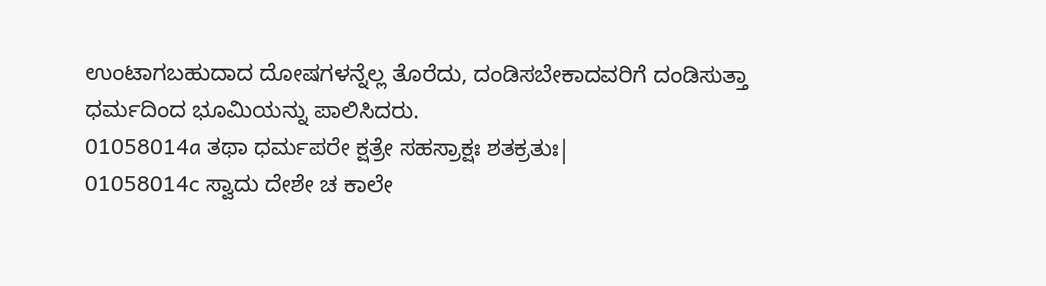ಉಂಟಾಗಬಹುದಾದ ದೋಷಗಳನ್ನೆಲ್ಲ ತೊರೆದು, ದಂಡಿಸಬೇಕಾದವರಿಗೆ ದಂಡಿಸುತ್ತಾ ಧರ್ಮದಿಂದ ಭೂಮಿಯನ್ನು ಪಾಲಿಸಿದರು.
01058014a ತಥಾ ಧರ್ಮಪರೇ ಕ್ಷತ್ರೇ ಸಹಸ್ರಾಕ್ಷಃ ಶತಕ್ರತುಃ|
01058014c ಸ್ವಾದು ದೇಶೇ ಚ ಕಾಲೇ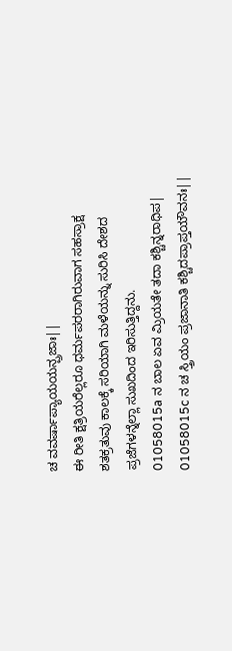ಚ ವವರ್ಷಾಪ್ಯಾಯಯನ್ಪ್ರಜಾಃ||
ಈ ರೀತಿ ಕ್ಷತ್ರಿಯರೆಲ್ಲರೂ ಧರ್ಮಪರರಾಗಿರುವಾಗ ಸಹಸ್ರಾಕ್ಷ ಶತಕ್ರತುವು ಕಾಲಕ್ಕೆ ಸರಿಯಾಗಿ ಮಳೆಯನ್ನು ಸುರಿಸಿ ದೇಶದ ಪ್ರಜೆಗಳನ್ನೆಲ್ಲಾ ಸುಖದಿಂದ ಇರಿಸುತ್ತಿದ್ದನು.
01058015a ನ ಬಾಲ ಏವ ಮ್ರಿಯತೇ ತದಾ ಕಶ್ಚಿನ್ನರಾಧಿಪ|
01058015c ನ ಚ ಸ್ತ್ರಿಯಂ ಪ್ರಜಾನಾತಿ ಕಶ್ಚಿದಪ್ರಾಪ್ತಯೌವನಃ||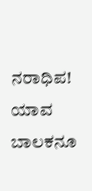ನರಾಧಿಪ! ಯಾವ ಬಾಲಕನೂ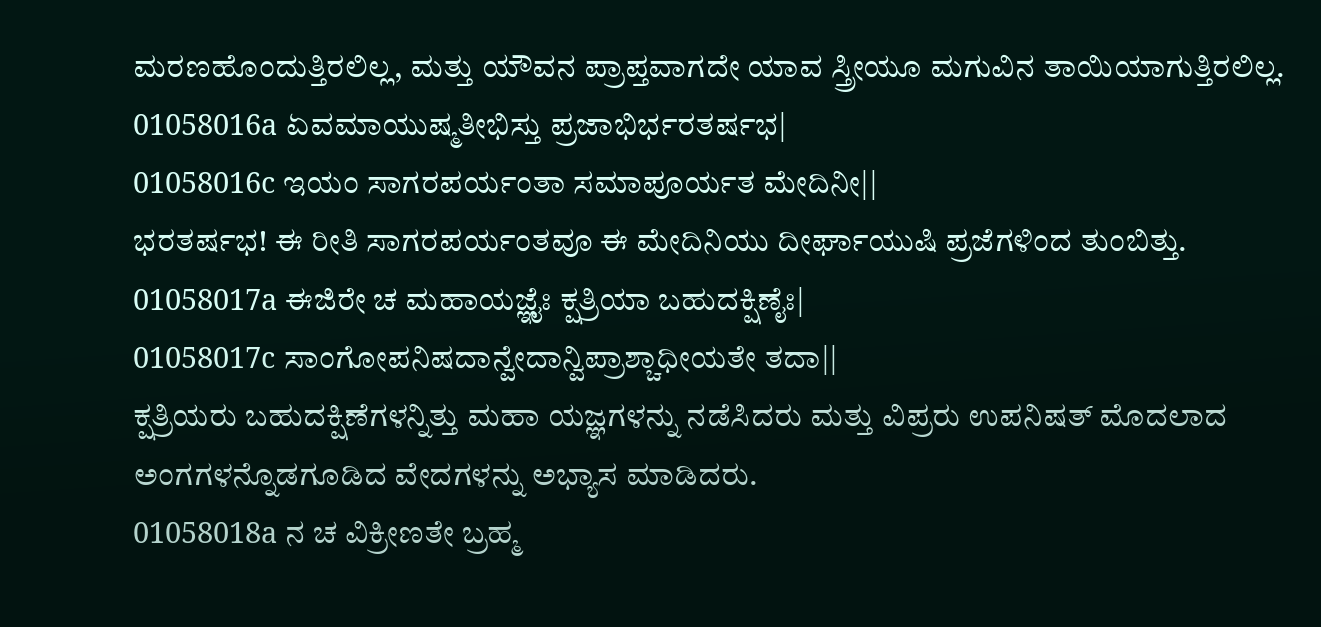ಮರಣಹೊಂದುತ್ತಿರಲಿಲ್ಲ, ಮತ್ತು ಯೌವನ ಪ್ರಾಪ್ತವಾಗದೇ ಯಾವ ಸ್ತ್ರೀಯೂ ಮಗುವಿನ ತಾಯಿಯಾಗುತ್ತಿರಲಿಲ್ಲ.
01058016a ಏವಮಾಯುಷ್ಮತೀಭಿಸ್ತು ಪ್ರಜಾಭಿರ್ಭರತರ್ಷಭ|
01058016c ಇಯಂ ಸಾಗರಪರ್ಯಂತಾ ಸಮಾಪೂರ್ಯತ ಮೇದಿನೀ||
ಭರತರ್ಷಭ! ಈ ರೀತಿ ಸಾಗರಪರ್ಯಂತವೂ ಈ ಮೇದಿನಿಯು ದೀರ್ಘಾಯುಷಿ ಪ್ರಜೆಗಳಿಂದ ತುಂಬಿತ್ತು.
01058017a ಈಜಿರೇ ಚ ಮಹಾಯಜ್ಞೈಃ ಕ್ಷತ್ರಿಯಾ ಬಹುದಕ್ಷಿಣೈಃ|
01058017c ಸಾಂಗೋಪನಿಷದಾನ್ವೇದಾನ್ವಿಪ್ರಾಶ್ಚಾಧೀಯತೇ ತದಾ||
ಕ್ಷತ್ರಿಯರು ಬಹುದಕ್ಷಿಣೆಗಳನ್ನಿತ್ತು ಮಹಾ ಯಜ್ಞಗಳನ್ನು ನಡೆಸಿದರು ಮತ್ತು ವಿಪ್ರರು ಉಪನಿಷತ್ ಮೊದಲಾದ ಅಂಗಗಳನ್ನೊಡಗೂಡಿದ ವೇದಗಳನ್ನು ಅಭ್ಯಾಸ ಮಾಡಿದರು.
01058018a ನ ಚ ವಿಕ್ರೀಣತೇ ಬ್ರಹ್ಮ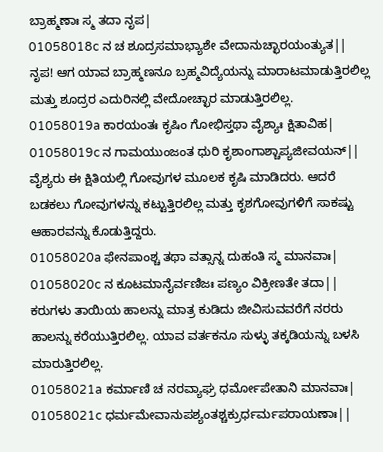ಬ್ರಾಹ್ಮಣಾಃ ಸ್ಮ ತದಾ ನೃಪ|
01058018c ನ ಚ ಶೂದ್ರಸಮಾಭ್ಯಾಶೇ ವೇದಾನುಚ್ಛಾರಯಂತ್ಯುತ||
ನೃಪ! ಆಗ ಯಾವ ಬ್ರಾಹ್ಮಣನೂ ಬ್ರಹ್ಮವಿದ್ಯೆಯನ್ನು ಮಾರಾಟಮಾಡುತ್ತಿರಲಿಲ್ಲ ಮತ್ತು ಶೂದ್ರರ ಎದುರಿನಲ್ಲಿ ವೇದೋಚ್ಛಾರ ಮಾಡುತ್ತಿರಲಿಲ್ಲ.
01058019a ಕಾರಯಂತಃ ಕೃಷಿಂ ಗೋಭಿಸ್ತಥಾ ವೈಶ್ಯಾಃ ಕ್ಷಿತಾವಿಹ|
01058019c ನ ಗಾಮಯುಂಜಂತ ಧುರಿ ಕೃಶಾಂಗಾಶ್ಚಾಪ್ಯಜೀವಯನ್||
ವೈಶ್ಯರು ಈ ಕ್ಷಿತಿಯಲ್ಲಿ ಗೋವುಗಳ ಮೂಲಕ ಕೃಷಿ ಮಾಡಿದರು. ಆದರೆ ಬಡಕಲು ಗೋವುಗಳನ್ನು ಕಟ್ಟುತ್ತಿರಲಿಲ್ಲ ಮತ್ತು ಕೃಶಗೋವುಗಳಿಗೆ ಸಾಕಷ್ಟು ಆಹಾರವನ್ನು ಕೊಡುತ್ತಿದ್ದರು.
01058020a ಫೇನಪಾಂಶ್ಚ ತಥಾ ವತ್ಸಾನ್ನ ದುಹಂತಿ ಸ್ಮ ಮಾನವಾಃ|
01058020c ನ ಕೂಟಮಾನೈರ್ವಣಿಜಃ ಪಣ್ಯಂ ವಿಕ್ರೀಣತೇ ತದಾ||
ಕರುಗಳು ತಾಯಿಯ ಹಾಲನ್ನು ಮಾತ್ರ ಕುಡಿದು ಜೀವಿಸುವವರೆಗೆ ನರರು ಹಾಲನ್ನು ಕರೆಯುತ್ತಿರಲಿಲ್ಲ. ಯಾವ ವರ್ತಕನೂ ಸುಳ್ಳು ತಕ್ಕಡಿಯನ್ನು ಬಳಸಿ ಮಾರುತ್ತಿರಲಿಲ್ಲ.
01058021a ಕರ್ಮಾಣಿ ಚ ನರವ್ಯಾಘ್ರ ಧರ್ಮೋಪೇತಾನಿ ಮಾನವಾಃ|
01058021c ಧರ್ಮಮೇವಾನುಪಶ್ಯಂತಶ್ಚಕ್ರುರ್ಧರ್ಮಪರಾಯಣಾಃ||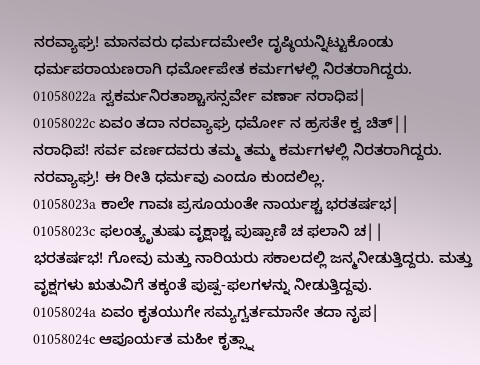ನರವ್ಯಾಘ್ರ! ಮಾನವರು ಧರ್ಮದಮೇಲೇ ದೃಷ್ಠಿಯನ್ನಿಟ್ಟುಕೊಂಡು ಧರ್ಮಪರಾಯಣರಾಗಿ ಧರ್ಮೋಪೇತ ಕರ್ಮಗಳಲ್ಲಿ ನಿರತರಾಗಿದ್ದರು.
01058022a ಸ್ವಕರ್ಮನಿರತಾಶ್ಚಾಸನ್ಸರ್ವೇ ವರ್ಣಾ ನರಾಧಿಪ|
01058022c ಏವಂ ತದಾ ನರವ್ಯಾಘ್ರ ಧರ್ಮೋ ನ ಹ್ರಸತೇ ಕ್ವ ಚಿತ್||
ನರಾಧಿಪ! ಸರ್ವ ವರ್ಣದವರು ತಮ್ಮ ತಮ್ಮ ಕರ್ಮಗಳಲ್ಲಿ ನಿರತರಾಗಿದ್ದರು. ನರವ್ಯಾಘ್ರ! ಈ ರೀತಿ ಧರ್ಮವು ಎಂದೂ ಕುಂದಲಿಲ್ಲ.
01058023a ಕಾಲೇ ಗಾವಃ ಪ್ರಸೂಯಂತೇ ನಾರ್ಯಶ್ಚ ಭರತರ್ಷಭ|
01058023c ಫಲಂತ್ಯೃತುಷು ವೃಕ್ಷಾಶ್ಚ ಪುಷ್ಪಾಣಿ ಚ ಫಲಾನಿ ಚ||
ಭರತರ್ಷಭ! ಗೋವು ಮತ್ತು ನಾರಿಯರು ಸಕಾಲದಲ್ಲಿ ಜನ್ಮನೀಡುತ್ತಿದ್ದರು. ಮತ್ತು ವೃಕ್ಷಗಳು ಋತುವಿಗೆ ತಕ್ಕಂತೆ ಪುಷ್ಪ-ಫಲಗಳನ್ನು ನೀಡುತ್ತಿದ್ದವು.
01058024a ಏವಂ ಕೃತಯುಗೇ ಸಮ್ಯಗ್ವರ್ತಮಾನೇ ತದಾ ನೃಪ|
01058024c ಆಪೂರ್ಯತ ಮಹೀ ಕೃತ್ಸ್ನಾ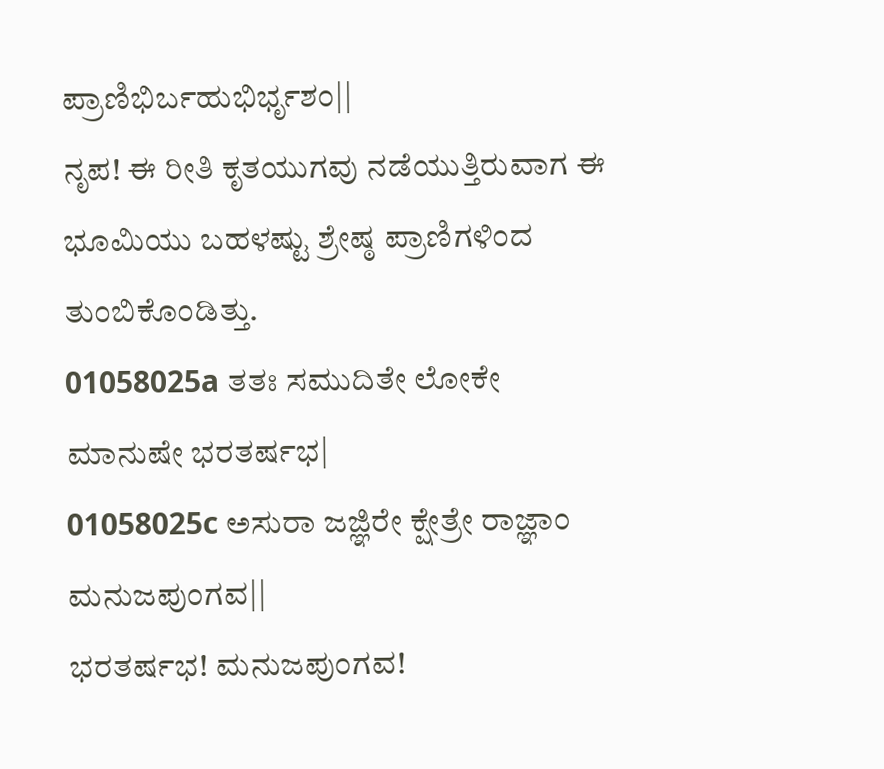ಪ್ರಾಣಿಭಿರ್ಬಹುಭಿರ್ಭೃಶಂ||
ನೃಪ! ಈ ರೀತಿ ಕೃತಯುಗವು ನಡೆಯುತ್ತಿರುವಾಗ ಈ ಭೂಮಿಯು ಬಹಳಷ್ಟು ಶ್ರೇಷ್ಠ ಪ್ರಾಣಿಗಳಿಂದ ತುಂಬಿಕೊಂಡಿತ್ತು.
01058025a ತತಃ ಸಮುದಿತೇ ಲೋಕೇ ಮಾನುಷೇ ಭರತರ್ಷಭ|
01058025c ಅಸುರಾ ಜಜ್ಞಿರೇ ಕ್ಷೇತ್ರೇ ರಾಜ್ಞಾಂ ಮನುಜಪುಂಗವ||
ಭರತರ್ಷಭ! ಮನುಜಪುಂಗವ!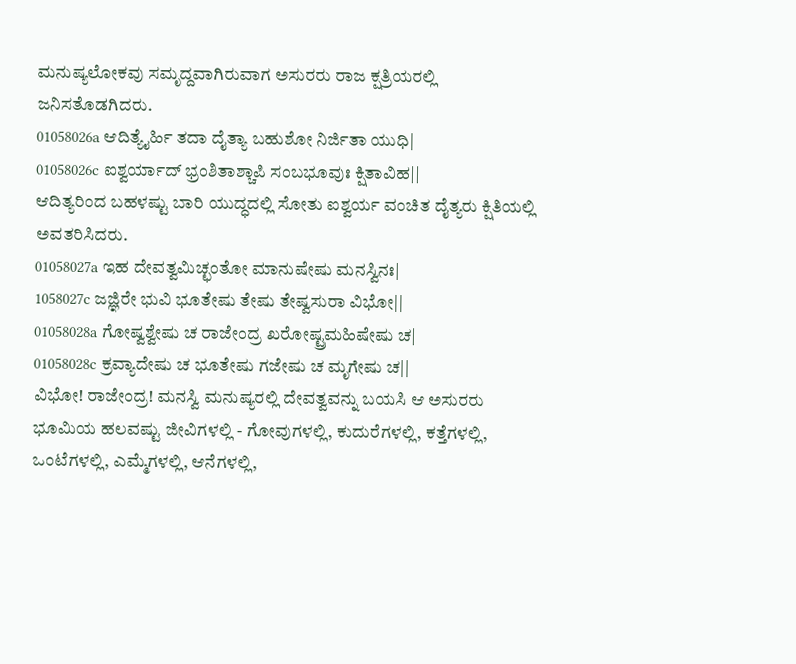ಮನುಷ್ಯಲೋಕವು ಸಮೃದ್ದವಾಗಿರುವಾಗ ಅಸುರರು ರಾಜ ಕ್ಷತ್ರಿಯರಲ್ಲಿ ಜನಿಸತೊಡಗಿದರು.
01058026a ಆದಿತ್ಯೈರ್ಹಿ ತದಾ ದೈತ್ಯಾ ಬಹುಶೋ ನಿರ್ಜಿತಾ ಯುಧಿ|
01058026c ಐಶ್ವರ್ಯಾದ್ ಭ್ರಂಶಿತಾಶ್ಚಾಪಿ ಸಂಬಭೂವುಃ ಕ್ಷಿತಾವಿಹ||
ಆದಿತ್ಯರಿಂದ ಬಹಳಷ್ಟು ಬಾರಿ ಯುದ್ಧದಲ್ಲಿ ಸೋತು ಐಶ್ವರ್ಯ ವಂಚಿತ ದೈತ್ಯರು ಕ್ಷಿತಿಯಲ್ಲಿ ಅವತರಿಸಿದರು.
01058027a ಇಹ ದೇವತ್ವಮಿಚ್ಛಂತೋ ಮಾನುಷೇಷು ಮನಸ್ವಿನಃ|
1058027c ಜಜ್ಞಿರೇ ಭುವಿ ಭೂತೇಷು ತೇಷು ತೇಷ್ವಸುರಾ ವಿಭೋ||
01058028a ಗೋಷ್ವಶ್ವೇಷು ಚ ರಾಜೇಂದ್ರ ಖರೋಷ್ಟ್ರಮಹಿಷೇಷು ಚ|
01058028c ಕ್ರವ್ಯಾದೇಷು ಚ ಭೂತೇಷು ಗಜೇಷು ಚ ಮೃಗೇಷು ಚ||
ವಿಭೋ! ರಾಜೇಂದ್ರ! ಮನಸ್ವಿ ಮನುಷ್ಯರಲ್ಲಿ ದೇವತ್ವವನ್ನು ಬಯಸಿ ಆ ಅಸುರರು ಭೂಮಿಯ ಹಲವಷ್ಟು ಜೀವಿಗಳಲ್ಲಿ - ಗೋವುಗಳಲ್ಲಿ, ಕುದುರೆಗಳಲ್ಲಿ, ಕತ್ತೆಗಳಲ್ಲಿ, ಒಂಟೆಗಳಲ್ಲಿ, ಎಮ್ಮೆಗಳಲ್ಲಿ, ಆನೆಗಳಲ್ಲಿ,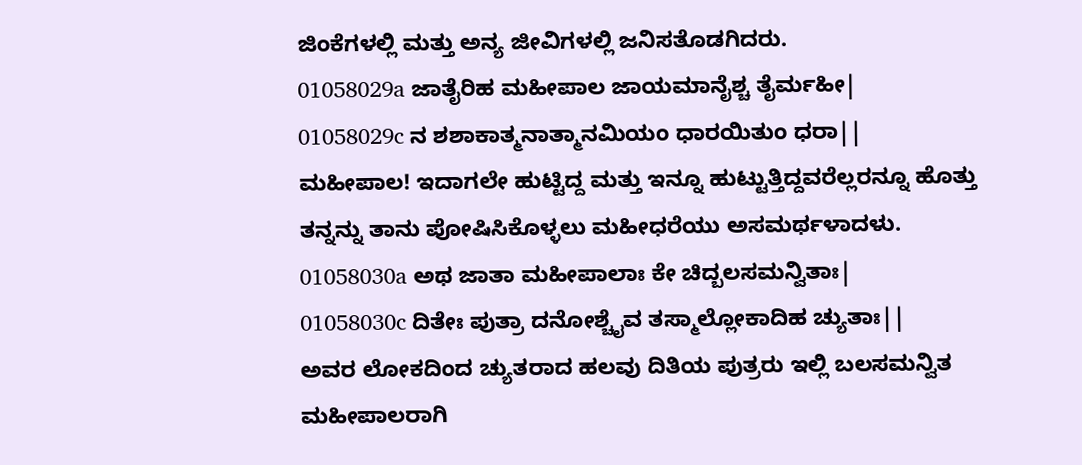ಜಿಂಕೆಗಳಲ್ಲಿ ಮತ್ತು ಅನ್ಯ ಜೀವಿಗಳಲ್ಲಿ ಜನಿಸತೊಡಗಿದರು.
01058029a ಜಾತೈರಿಹ ಮಹೀಪಾಲ ಜಾಯಮಾನೈಶ್ಚ ತೈರ್ಮಹೀ|
01058029c ನ ಶಶಾಕಾತ್ಮನಾತ್ಮಾನಮಿಯಂ ಧಾರಯಿತುಂ ಧರಾ||
ಮಹೀಪಾಲ! ಇದಾಗಲೇ ಹುಟ್ಟಿದ್ದ ಮತ್ತು ಇನ್ನೂ ಹುಟ್ಟುತ್ತಿದ್ದವರೆಲ್ಲರನ್ನೂ ಹೊತ್ತು ತನ್ನನ್ನು ತಾನು ಪೋಷಿಸಿಕೊಳ್ಳಲು ಮಹೀಧರೆಯು ಅಸಮರ್ಥಳಾದಳು.
01058030a ಅಥ ಜಾತಾ ಮಹೀಪಾಲಾಃ ಕೇ ಚಿದ್ಬಲಸಮನ್ವಿತಾಃ|
01058030c ದಿತೇಃ ಪುತ್ರಾ ದನೋಶ್ಚೈವ ತಸ್ಮಾಲ್ಲೋಕಾದಿಹ ಚ್ಯುತಾಃ||
ಅವರ ಲೋಕದಿಂದ ಚ್ಯುತರಾದ ಹಲವು ದಿತಿಯ ಪುತ್ರರು ಇಲ್ಲಿ ಬಲಸಮನ್ವಿತ ಮಹೀಪಾಲರಾಗಿ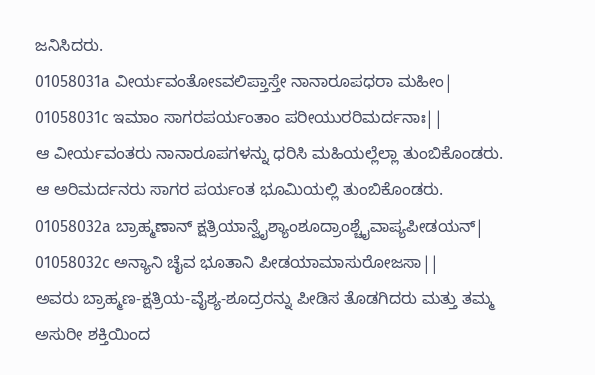ಜನಿಸಿದರು.
01058031a ವೀರ್ಯವಂತೋಽವಲಿಪ್ತಾಸ್ತೇ ನಾನಾರೂಪಧರಾ ಮಹೀಂ|
01058031c ಇಮಾಂ ಸಾಗರಪರ್ಯಂತಾಂ ಪರೀಯುರರಿಮರ್ದನಾಃ||
ಆ ವೀರ್ಯವಂತರು ನಾನಾರೂಪಗಳನ್ನು ಧರಿಸಿ ಮಹಿಯಲ್ಲೆಲ್ಲಾ ತುಂಬಿಕೊಂಡರು. ಆ ಅರಿಮರ್ದನರು ಸಾಗರ ಪರ್ಯಂತ ಭೂಮಿಯಲ್ಲಿ ತುಂಬಿಕೊಂಡರು.
01058032a ಬ್ರಾಹ್ಮಣಾನ್ ಕ್ಷತ್ರಿಯಾನ್ವೈಶ್ಯಾಂಶೂದ್ರಾಂಶ್ಚೈವಾಪ್ಯಪೀಡಯನ್|
01058032c ಅನ್ಯಾನಿ ಚೈವ ಭೂತಾನಿ ಪೀಡಯಾಮಾಸುರೋಜಸಾ||
ಅವರು ಬ್ರಾಹ್ಮಣ-ಕ್ಷತ್ರಿಯ-ವೈಶ್ಯ-ಶೂದ್ರರನ್ನು ಪೀಡಿಸ ತೊಡಗಿದರು ಮತ್ತು ತಮ್ಮ ಅಸುರೀ ಶಕ್ತಿಯಿಂದ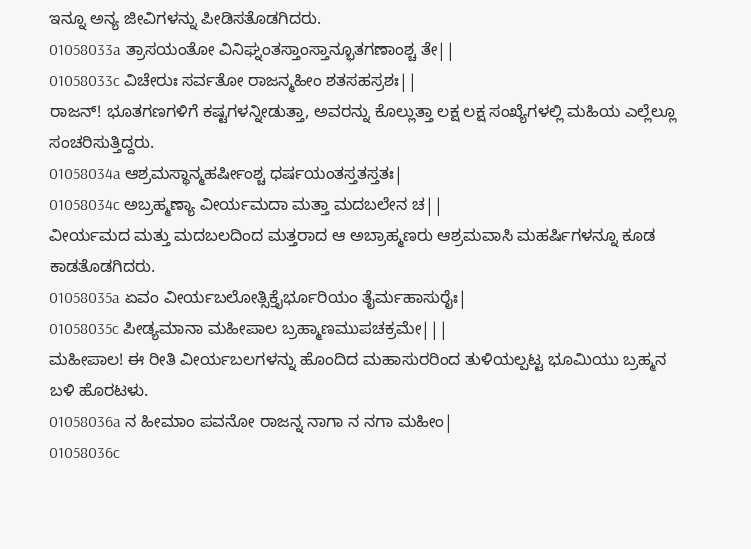ಇನ್ನೂ ಅನ್ಯ ಜೀವಿಗಳನ್ನು ಪೀಡಿಸತೊಡಗಿದರು.
01058033a ತ್ರಾಸಯಂತೋ ವಿನಿಘ್ನಂತಸ್ತಾಂಸ್ತಾನ್ಭೂತಗಣಾಂಶ್ಚ ತೇ||
01058033c ವಿಚೇರುಃ ಸರ್ವತೋ ರಾಜನ್ಮಹೀಂ ಶತಸಹಸ್ರಶಃ||
ರಾಜನ್! ಭೂತಗಣಗಳಿಗೆ ಕಷ್ಟಗಳನ್ನೀಡುತ್ತಾ, ಅವರನ್ನು ಕೊಲ್ಲುತ್ತಾ ಲಕ್ಷ ಲಕ್ಷ ಸಂಖ್ಯೆಗಳಲ್ಲಿ ಮಹಿಯ ಎಲ್ಲೆಲ್ಲೂ ಸಂಚರಿಸುತ್ತಿದ್ದರು.
01058034a ಆಶ್ರಮಸ್ಥಾನ್ಮಹರ್ಷೀಂಶ್ಚ ಧರ್ಷಯಂತಸ್ತತಸ್ತತಃ|
01058034c ಅಬ್ರಹ್ಮಣ್ಯಾ ವೀರ್ಯಮದಾ ಮತ್ತಾ ಮದಬಲೇನ ಚ||
ವೀರ್ಯಮದ ಮತ್ತು ಮದಬಲದಿಂದ ಮತ್ತರಾದ ಆ ಅಬ್ರಾಹ್ಮಣರು ಆಶ್ರಮವಾಸಿ ಮಹರ್ಷಿಗಳನ್ನೂ ಕೂಡ ಕಾಡತೊಡಗಿದರು.
01058035a ಏವಂ ವೀರ್ಯಬಲೋತ್ಸಿಕ್ತೈರ್ಭೂರಿಯಂ ತೈರ್ಮಹಾಸುರೈಃ|
01058035c ಪೀಡ್ಯಮಾನಾ ಮಹೀಪಾಲ ಬ್ರಹ್ಮಾಣಮುಪಚಕ್ರಮೇ|||
ಮಹೀಪಾಲ! ಈ ರೀತಿ ವೀರ್ಯಬಲಗಳನ್ನು ಹೊಂದಿದ ಮಹಾಸುರರಿಂದ ತುಳಿಯಲ್ಪಟ್ಟ ಭೂಮಿಯು ಬ್ರಹ್ಮನ ಬಳಿ ಹೊರಟಳು.
01058036a ನ ಹೀಮಾಂ ಪವನೋ ರಾಜನ್ನ ನಾಗಾ ನ ನಗಾ ಮಹೀಂ|
01058036c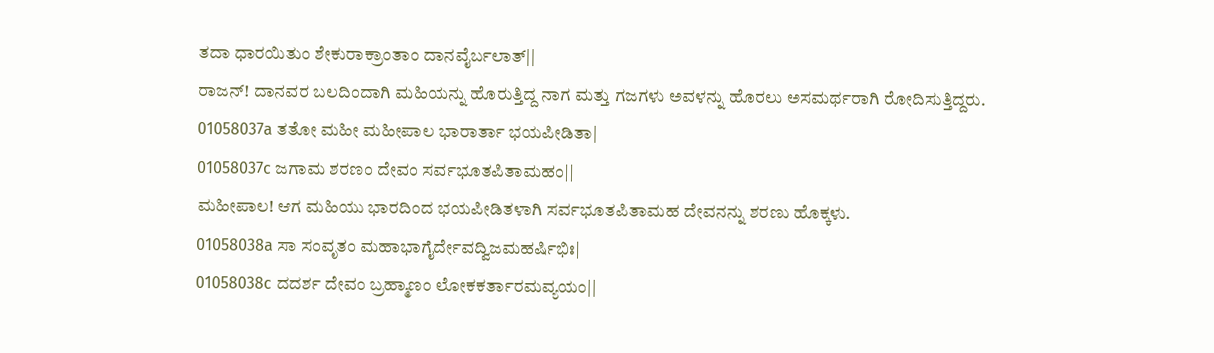ತದಾ ಧಾರಯಿತುಂ ಶೇಕುರಾಕ್ರಾಂತಾಂ ದಾನವೈರ್ಬಲಾತ್||
ರಾಜನ್! ದಾನವರ ಬಲದಿಂದಾಗಿ ಮಹಿಯನ್ನು ಹೊರುತ್ತಿದ್ದ ನಾಗ ಮತ್ತು ಗಜಗಳು ಅವಳನ್ನು ಹೊರಲು ಅಸಮರ್ಥರಾಗಿ ರೋದಿಸುತ್ತಿದ್ದರು.
01058037a ತತೋ ಮಹೀ ಮಹೀಪಾಲ ಭಾರಾರ್ತಾ ಭಯಪೀಡಿತಾ|
01058037c ಜಗಾಮ ಶರಣಂ ದೇವಂ ಸರ್ವಭೂತಪಿತಾಮಹಂ||
ಮಹೀಪಾಲ! ಆಗ ಮಹಿಯು ಭಾರದಿಂದ ಭಯಪೀಡಿತಳಾಗಿ ಸರ್ವಭೂತಪಿತಾಮಹ ದೇವನನ್ನು ಶರಣು ಹೊಕ್ಕಳು.
01058038a ಸಾ ಸಂವೃತಂ ಮಹಾಭಾಗೈರ್ದೇವದ್ವಿಜಮಹರ್ಷಿಭಿಃ|
01058038c ದದರ್ಶ ದೇವಂ ಬ್ರಹ್ಮಾಣಂ ಲೋಕಕರ್ತಾರಮವ್ಯಯಂ||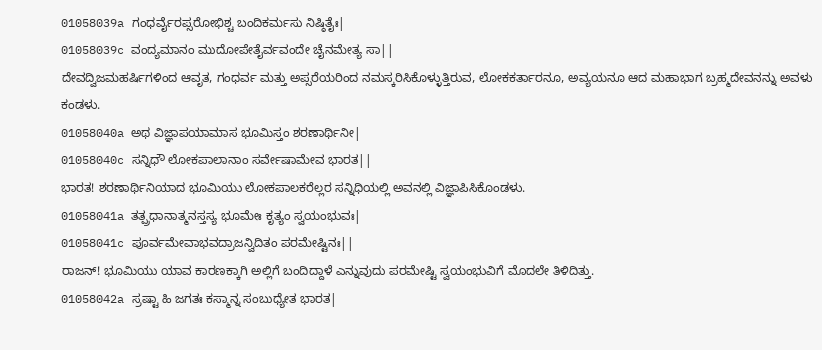01058039a ಗಂಧರ್ವೈರಪ್ಸರೋಭಿಶ್ಚ ಬಂದಿಕರ್ಮಸು ನಿಷ್ಠಿತೈಃ|
01058039c ವಂದ್ಯಮಾನಂ ಮುದೋಪೇತೈರ್ವವಂದೇ ಚೈನಮೇತ್ಯ ಸಾ||
ದೇವದ್ವಿಜಮಹರ್ಷಿಗಳಿಂದ ಆವೃತ, ಗಂಧರ್ವ ಮತ್ತು ಅಪ್ಸರೆಯರಿಂದ ನಮಸ್ಕರಿಸಿಕೊಳ್ಳುತ್ತಿರುವ, ಲೋಕಕರ್ತಾರನೂ, ಅವ್ಯಯನೂ ಆದ ಮಹಾಭಾಗ ಬ್ರಹ್ಮದೇವನನ್ನು ಅವಳು ಕಂಡಳು.
01058040a ಅಥ ವಿಜ್ಞಾಪಯಾಮಾಸ ಭೂಮಿಸ್ತಂ ಶರಣಾರ್ಥಿನೀ|
01058040c ಸನ್ನಿಧೌ ಲೋಕಪಾಲಾನಾಂ ಸರ್ವೇಷಾಮೇವ ಭಾರತ||
ಭಾರತ! ಶರಣಾರ್ಥಿನಿಯಾದ ಭೂಮಿಯು ಲೋಕಪಾಲಕರೆಲ್ಲರ ಸನ್ನಿಧಿಯಲ್ಲಿ ಅವನಲ್ಲಿ ವಿಜ್ಞಾಪಿಸಿಕೊಂಡಳು.
01058041a ತತ್ಪ್ರಧಾನಾತ್ಮನಸ್ತಸ್ಯ ಭೂಮೇಃ ಕೃತ್ಯಂ ಸ್ವಯಂಭುವಃ|
01058041c ಪೂರ್ವಮೇವಾಭವದ್ರಾಜನ್ವಿದಿತಂ ಪರಮೇಷ್ಟಿನಃ||
ರಾಜನ್! ಭೂಮಿಯು ಯಾವ ಕಾರಣಕ್ಕಾಗಿ ಅಲ್ಲಿಗೆ ಬಂದಿದ್ದಾಳೆ ಎನ್ನುವುದು ಪರಮೇಷ್ಟಿ ಸ್ವಯಂಭುವಿಗೆ ಮೊದಲೇ ತಿಳಿದಿತ್ತು.
01058042a ಸ್ರಷ್ಟಾ ಹಿ ಜಗತಃ ಕಸ್ಮಾನ್ನ ಸಂಬುಧ್ಯೇತ ಭಾರತ|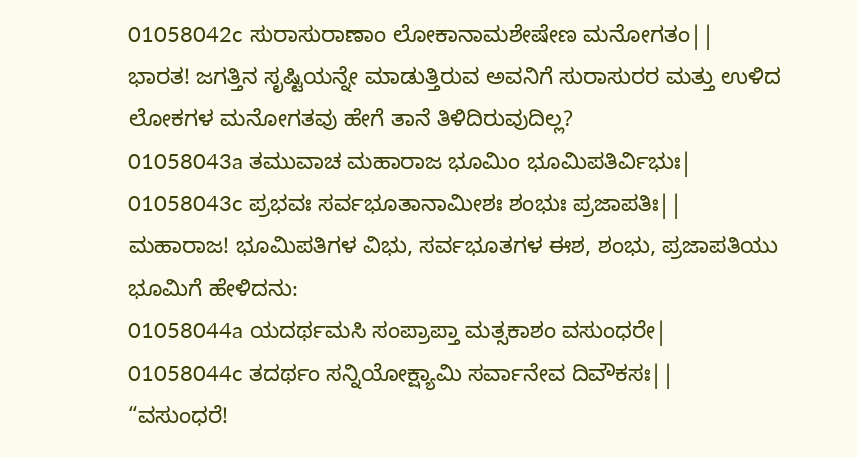01058042c ಸುರಾಸುರಾಣಾಂ ಲೋಕಾನಾಮಶೇಷೇಣ ಮನೋಗತಂ||
ಭಾರತ! ಜಗತ್ತಿನ ಸೃಷ್ಟಿಯನ್ನೇ ಮಾಡುತ್ತಿರುವ ಅವನಿಗೆ ಸುರಾಸುರರ ಮತ್ತು ಉಳಿದ ಲೋಕಗಳ ಮನೋಗತವು ಹೇಗೆ ತಾನೆ ತಿಳಿದಿರುವುದಿಲ್ಲ?
01058043a ತಮುವಾಚ ಮಹಾರಾಜ ಭೂಮಿಂ ಭೂಮಿಪತಿರ್ವಿಭುಃ|
01058043c ಪ್ರಭವಃ ಸರ್ವಭೂತಾನಾಮೀಶಃ ಶಂಭುಃ ಪ್ರಜಾಪತಿಃ||
ಮಹಾರಾಜ! ಭೂಮಿಪತಿಗಳ ವಿಭು, ಸರ್ವಭೂತಗಳ ಈಶ, ಶಂಭು, ಪ್ರಜಾಪತಿಯು ಭೂಮಿಗೆ ಹೇಳಿದನು:
01058044a ಯದರ್ಥಮಸಿ ಸಂಪ್ರಾಪ್ತಾ ಮತ್ಸಕಾಶಂ ವಸುಂಧರೇ|
01058044c ತದರ್ಥಂ ಸನ್ನಿಯೋಕ್ಷ್ಯಾಮಿ ಸರ್ವಾನೇವ ದಿವೌಕಸಃ||
“ವಸುಂಧರೆ!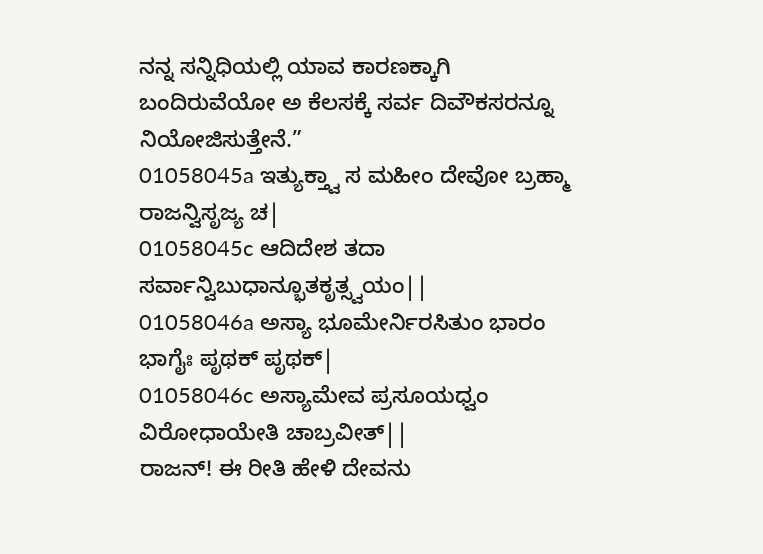ನನ್ನ ಸನ್ನಿಧಿಯಲ್ಲಿ ಯಾವ ಕಾರಣಕ್ಕಾಗಿ ಬಂದಿರುವೆಯೋ ಅ ಕೆಲಸಕ್ಕೆ ಸರ್ವ ದಿವೌಕಸರನ್ನೂ ನಿಯೋಜಿಸುತ್ತೇನೆ.”
01058045a ಇತ್ಯುಕ್ತ್ವಾ ಸ ಮಹೀಂ ದೇವೋ ಬ್ರಹ್ಮಾ ರಾಜನ್ವಿಸೃಜ್ಯ ಚ|
01058045c ಆದಿದೇಶ ತದಾ ಸರ್ವಾನ್ವಿಬುಧಾನ್ಭೂತಕೃತ್ಸ್ವಯಂ||
01058046a ಅಸ್ಯಾ ಭೂಮೇರ್ನಿರಸಿತುಂ ಭಾರಂ ಭಾಗೈಃ ಪೃಥಕ್ ಪೃಥಕ್|
01058046c ಅಸ್ಯಾಮೇವ ಪ್ರಸೂಯಧ್ವಂ ವಿರೋಧಾಯೇತಿ ಚಾಬ್ರವೀತ್||
ರಾಜನ್! ಈ ರೀತಿ ಹೇಳಿ ದೇವನು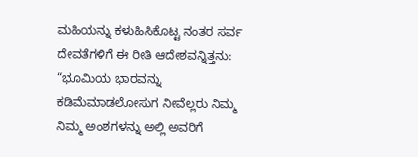ಮಹಿಯನ್ನು ಕಳುಹಿಸಿಕೊಟ್ಟ ನಂತರ ಸರ್ವ ದೇವತೆಗಳಿಗೆ ಈ ರೀತಿ ಆದೇಶವನ್ನಿತ್ತನು: “ಭೂಮಿಯ ಭಾರವನ್ನು ಕಡಿಮೆಮಾಡಲೋಸುಗ ನೀವೆಲ್ಲರು ನಿಮ್ಮ ನಿಮ್ಮ ಅಂಶಗಳನ್ನು ಅಲ್ಲಿ ಅವರಿಗೆ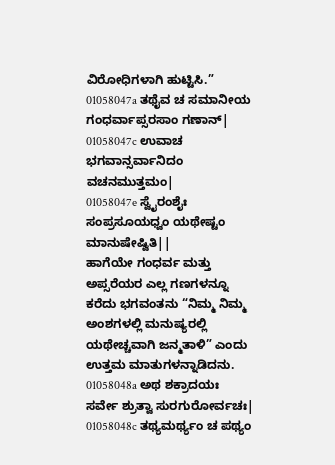ವಿರೋಧಿಗಳಾಗಿ ಹುಟ್ಟಿಸಿ.”
01058047a ತಥೈವ ಚ ಸಮಾನೀಯ ಗಂಧರ್ವಾಪ್ಸರಸಾಂ ಗಣಾನ್|
01058047c ಉವಾಚ ಭಗವಾನ್ಸರ್ವಾನಿದಂ ವಚನಮುತ್ತಮಂ|
01058047e ಸ್ವೈರಂಶೈಃ ಸಂಪ್ರಸೂಯಧ್ವಂ ಯಥೇಷ್ಟಂ ಮಾನುಷೇಷ್ವಿತಿ||
ಹಾಗೆಯೇ ಗಂಧರ್ವ ಮತ್ತು ಅಪ್ಸರೆಯರ ಎಲ್ಲ ಗಣಗಳನ್ನೂ ಕರೆದು ಭಗವಂತನು “ನಿಮ್ಮ ನಿಮ್ಮ ಅಂಶಗಳಲ್ಲಿ ಮನುಷ್ಯರಲ್ಲಿ ಯಥೇಚ್ಚವಾಗಿ ಜನ್ಮತಾಳಿ” ಎಂದು ಉತ್ತಮ ಮಾತುಗಳನ್ನಾಡಿದನು.
01058048a ಅಥ ಶಕ್ರಾದಯಃ ಸರ್ವೇ ಶ್ರುತ್ವಾ ಸುರಗುರೋರ್ವಚಃ|
01058048c ತಥ್ಯಮರ್ಥ್ಯಂ ಚ ಪಥ್ಯಂ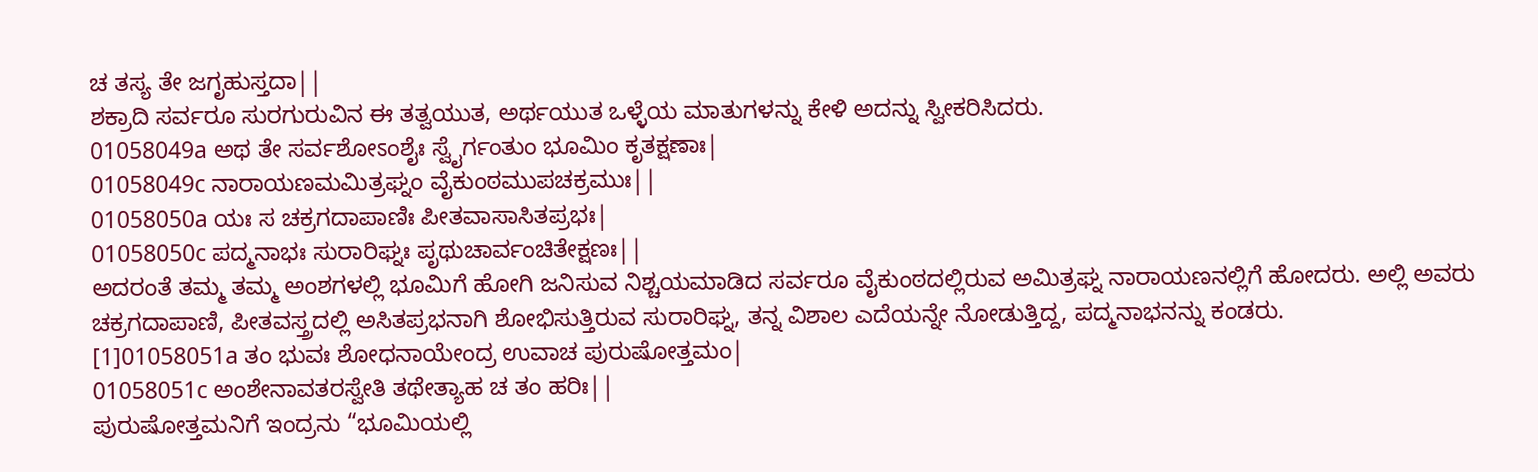ಚ ತಸ್ಯ ತೇ ಜಗೃಹುಸ್ತದಾ||
ಶಕ್ರಾದಿ ಸರ್ವರೂ ಸುರಗುರುವಿನ ಈ ತತ್ವಯುತ, ಅರ್ಥಯುತ ಒಳ್ಳೆಯ ಮಾತುಗಳನ್ನು ಕೇಳಿ ಅದನ್ನು ಸ್ವೀಕರಿಸಿದರು.
01058049a ಅಥ ತೇ ಸರ್ವಶೋಽಂಶೈಃ ಸ್ವೈರ್ಗಂತುಂ ಭೂಮಿಂ ಕೃತಕ್ಷಣಾಃ|
01058049c ನಾರಾಯಣಮಮಿತ್ರಘ್ನಂ ವೈಕುಂಠಮುಪಚಕ್ರಮುಃ||
01058050a ಯಃ ಸ ಚಕ್ರಗದಾಪಾಣಿಃ ಪೀತವಾಸಾಸಿತಪ್ರಭಃ|
01058050c ಪದ್ಮನಾಭಃ ಸುರಾರಿಘ್ನಃ ಪೃಥುಚಾರ್ವಂಚಿತೇಕ್ಷಣಃ||
ಅದರಂತೆ ತಮ್ಮ ತಮ್ಮ ಅಂಶಗಳಲ್ಲಿ ಭೂಮಿಗೆ ಹೋಗಿ ಜನಿಸುವ ನಿಶ್ಚಯಮಾಡಿದ ಸರ್ವರೂ ವೈಕುಂಠದಲ್ಲಿರುವ ಅಮಿತ್ರಘ್ನ ನಾರಾಯಣನಲ್ಲಿಗೆ ಹೋದರು. ಅಲ್ಲಿ ಅವರು ಚಕ್ರಗದಾಪಾಣಿ, ಪೀತವಸ್ತ್ರದಲ್ಲಿ ಅಸಿತಪ್ರಭನಾಗಿ ಶೋಭಿಸುತ್ತಿರುವ ಸುರಾರಿಘ್ನ, ತನ್ನ ವಿಶಾಲ ಎದೆಯನ್ನೇ ನೋಡುತ್ತಿದ್ದ, ಪದ್ಮನಾಭನನ್ನು ಕಂಡರು.
[1]01058051a ತಂ ಭುವಃ ಶೋಧನಾಯೇಂದ್ರ ಉವಾಚ ಪುರುಷೋತ್ತಮಂ|
01058051c ಅಂಶೇನಾವತರಸ್ವೇತಿ ತಥೇತ್ಯಾಹ ಚ ತಂ ಹರಿಃ||
ಪುರುಷೋತ್ತಮನಿಗೆ ಇಂದ್ರನು “ಭೂಮಿಯಲ್ಲಿ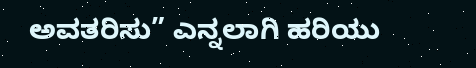ಅವತರಿಸು” ಎನ್ನಲಾಗಿ ಹರಿಯು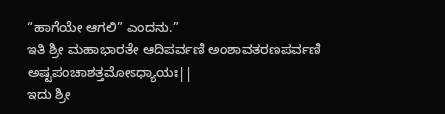“ಹಾಗೆಯೇ ಆಗಲಿ” ಎಂದನು.”
ಇತಿ ಶ್ರೀ ಮಹಾಭಾರತೇ ಆದಿಪರ್ವಣಿ ಅಂಶಾವತರಣಪರ್ವಣಿ ಅಷ್ಟಪಂಚಾಶತ್ತಮೋಽಧ್ಯಾಯಃ||
ಇದು ಶ್ರೀ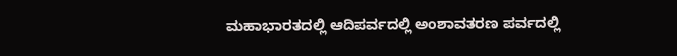ಮಹಾಭಾರತದಲ್ಲಿ ಆದಿಪರ್ವದಲ್ಲಿ ಅಂಶಾವತರಣ ಪರ್ವದಲ್ಲಿ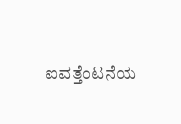ಐವತ್ತೆಂಟನೆಯ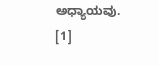ಅಧ್ಯಾಯವು.
[1]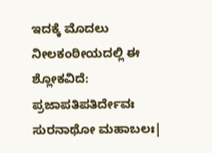ಇದಕ್ಕೆ ಮೊದಲು ನೀಲಕಂಠೀಯದಲ್ಲಿ ಈ ಶ್ಲೋಕವಿದೆ: ಪ್ರಜಾಪತಿಪತಿರ್ದೇವಃ ಸುರನಾಥೋ ಮಹಾಬಲಃ|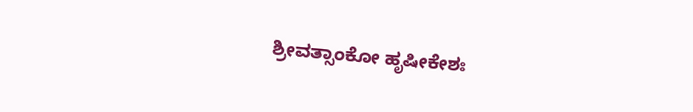ಶ್ರೀವತ್ಸಾಂಕೋ ಹೃಷೀಕೇಶಃ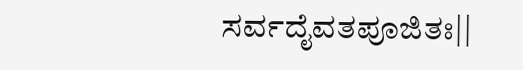ಸರ್ವದೈವತಪೂಜಿತಃ||